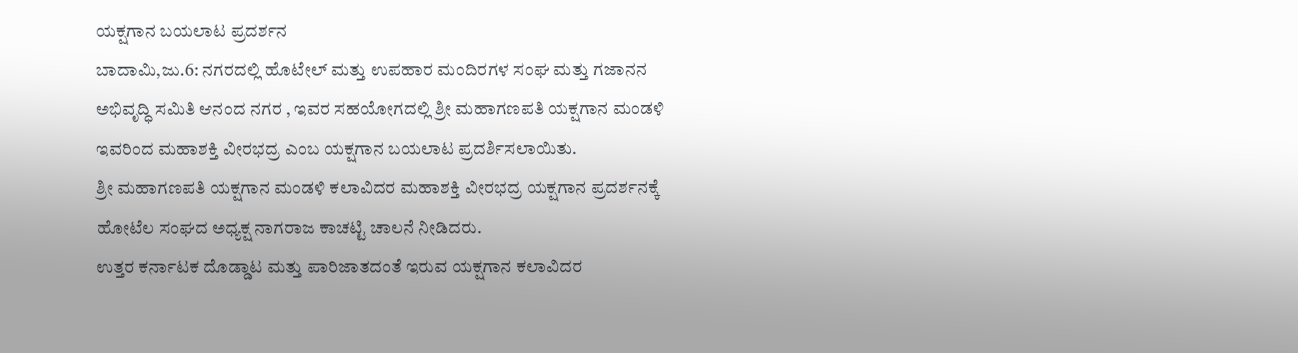ಯಕ್ಷಗಾನ ಬಯಲಾಟ ಪ್ರದರ್ಶನ
ಬಾದಾಮಿ,ಜು.6: ನಗರದಲ್ಲಿ ಹೊಟೇಲ್ ಮತ್ತು ಉಪಹಾರ ಮಂದಿರಗಳ ಸಂಘ ಮತ್ತು ಗಜಾನನ ಅಭಿವೃದ್ಧಿ ಸಮಿತಿ ಆನಂದ ನಗರ , ಇವರ ಸಹಯೋಗದಲ್ಲಿ ಶ್ರೀ ಮಹಾಗಣಪತಿ ಯಕ್ಷಗಾನ ಮಂಡಳಿ ಇವರಿಂದ ಮಹಾಶಕ್ತಿ ವೀರಭದ್ರ ಎಂಬ ಯಕ್ಷಗಾನ ಬಯಲಾಟ ಪ್ರದರ್ಶಿಸಲಾಯಿತು.
ಶ್ರೀ ಮಹಾಗಣಪತಿ ಯಕ್ಷಗಾನ ಮಂಡಳಿ ಕಲಾವಿದರ ಮಹಾಶಕ್ತಿ ವೀರಭದ್ರ ಯಕ್ಷಗಾನ ಪ್ರದರ್ಶನಕ್ಕೆ ಹೋಟೆಲ ಸಂಘದ ಅಧ್ಯಕ್ಷ ನಾಗರಾಜ ಕಾಚಟ್ಟಿ ಚಾಲನೆ ನೀಡಿದರು.
ಉತ್ತರ ಕರ್ನಾಟಕ ದೊಡ್ಡಾಟ ಮತ್ತು ಪಾರಿಜಾತದಂತೆ ಇರುವ ಯಕ್ಷಗಾನ ಕಲಾವಿದರ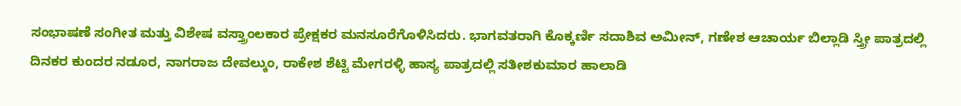ಸಂಭಾಷಣೆ ಸಂಗೀತ ಮತ್ತು ವಿಶೇಷ ವಸ್ತ್ರಾಂಲಕಾರ ಪ್ರೇಕ್ಷಕರ ಮನಸೂರೆಗೊಳಿಸಿದರು. ಭಾಗವತರಾಗಿ ಕೊಕ್ಕರ್ಣಿ ಸದಾಶಿವ ಅಮೀನ್, ಗಣೇಶ ಆಚಾರ್ಯ ಬಿಲ್ಲಾಡಿ ಸ್ತ್ರೀ ಪಾತ್ರದಲ್ಲಿ ದಿನಕರ ಕುಂದರ ನಡೂರ, ನಾಗರಾಜ ದೇವಲ್ಕುಂ, ರಾಕೇಶ ಶೆಟ್ಟಿ ಮೇಗರಳ್ಳಿ ಹಾಸ್ಯ ಪಾತ್ರದಲ್ಲಿ ಸತೀಶಕುಮಾರ ಹಾಲಾಡಿ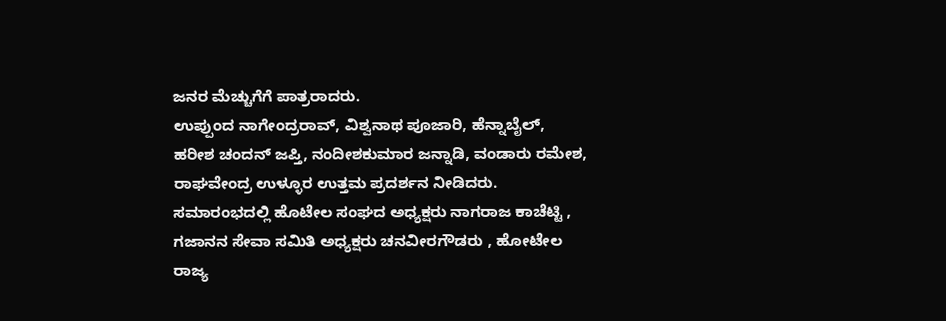ಜನರ ಮೆಚ್ಚುಗೆಗೆ ಪಾತ್ರರಾದರು.
ಉಪ್ಪುಂದ ನಾಗೇಂದ್ರರಾವ್, ವಿಶ್ವನಾಥ ಪೂಜಾರಿ, ಹೆನ್ನಾಬೈಲ್, ಹರೀಶ ಚಂದನ್ ಜಪ್ತಿ, ನಂದೀಶಕುಮಾರ ಜನ್ನಾಡಿ, ವಂಡಾರು ರಮೇಶ, ರಾಘವೇಂದ್ರ ಉಳ್ಳೂರ ಉತ್ತಮ ಪ್ರದರ್ಶನ ನೀಡಿದರು.
ಸಮಾರಂಭದಲ್ಲಿ ಹೊಟೇಲ ಸಂಘದ ಅಧ್ಯಕ್ಷರು ನಾಗರಾಜ ಕಾಚೆಟ್ಟಿ , ಗಜಾನನ ಸೇವಾ ಸಮಿತಿ ಅಧ್ಯಕ್ಷರು ಚನವೀರಗೌಡರು , ಹೋಟೇಲ ರಾಜ್ಯ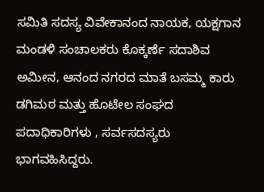ಸಮಿತಿ ಸದಸ್ಯ ವಿವೇಕಾನಂದ ನಾಯಕ, ಯಕ್ಷಗಾನ ಮಂಡಳಿ ಸಂಚಾಲಕರು ಕೊಕ್ಕರ್ಣೆ ಸದಾಶಿವ ಅಮೀನ, ಆನಂದ ನಗರದ ಮಾತೆ ಬಸಮ್ಮ ಕಾರು ಡಗಿಮಠ ಮತ್ತು ಹೊಟೇಲ ಸಂಘದ ಪದಾಧಿಕಾರಿಗಳು , ಸರ್ವಸದಸ್ಯರು ಭಾಗವಹಿಸಿದ್ದರು.